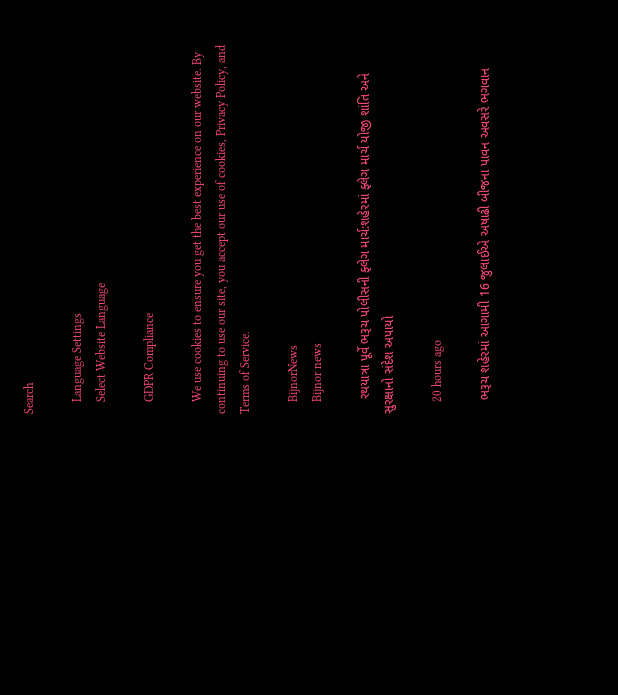Search

    Language Settings
    Select Website Language

    GDPR Compliance

    We use cookies to ensure you get the best experience on our website. By continuing to use our site, you accept our use of cookies, Privacy Policy, and Terms of Service.

    BijnorNews
    Bijnor news

    રથયાત્રા પૂર્વે ભરૂચ પોલીસની ફ્લેગ માર્ચ:શહેરમાં ફ્લેગ માર્ચ યોજી શાંતિ અને સુરક્ષાનો સંદેશ અપાયો

    20 hours ago

    ભરૂચ શહેરમાં આગામી 16 જુલાઈએ અષાઢી બીજના પાવન અવસરે ભગવાન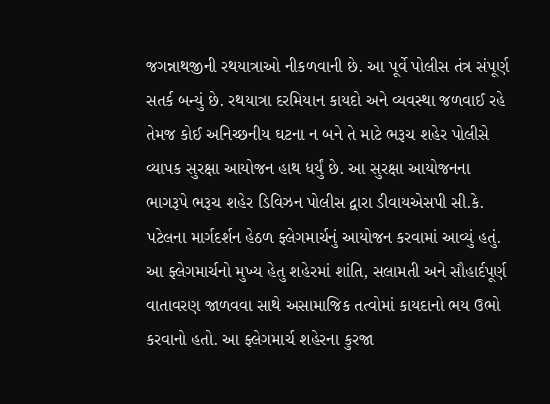જગન્નાથજીની રથયાત્રાઓ નીકળવાની છે. આ પૂર્વે પોલીસ તંત્ર સંપૂર્ણ સતર્ક બન્યું છે. રથયાત્રા દરમિયાન કાયદો અને વ્યવસ્થા જળવાઈ રહે તેમજ કોઈ અનિચ્છનીય ઘટના ન બને તે માટે ભરૂચ શહેર પોલીસે વ્યાપક સુરક્ષા આયોજન હાથ ધર્યું છે. આ સુરક્ષા આયોજનના ભાગરૂપે ભરૂચ શહેર ડિવિઝન પોલીસ દ્વારા ડીવાયએસપી સી.કે. પટેલના માર્ગદર્શન હેઠળ ફ્લેગમાર્ચનું આયોજન કરવામાં આવ્યું હતું. આ ફ્લેગમાર્ચનો મુખ્ય હેતુ શહેરમાં શાંતિ, સલામતી અને સૌહાર્દપૂર્ણ વાતાવરણ જાળવવા સાથે અસામાજિક તત્વોમાં કાયદાનો ભય ઉભો કરવાનો હતો. આ ફ્લેગમાર્ચ શહેરના કુરજા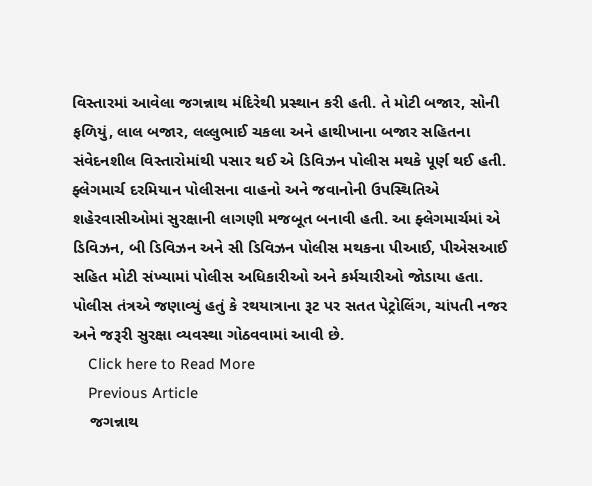વિસ્તારમાં આવેલા જગન્નાથ મંદિરેથી પ્રસ્થાન કરી હતી. તે મોટી બજાર, સોની ફળિયું, લાલ બજાર, લલ્લુભાઈ ચકલા અને હાથીખાના બજાર સહિતના સંવેદનશીલ વિસ્તારોમાંથી પસાર થઈ એ ડિવિઝન પોલીસ મથકે પૂર્ણ થઈ હતી. ફ્લેગમાર્ચ દરમિયાન પોલીસના વાહનો અને જવાનોની ઉપસ્થિતિએ શહેરવાસીઓમાં સુરક્ષાની લાગણી મજબૂત બનાવી હતી. આ ફ્લેગમાર્ચમાં એ ડિવિઝન, બી ડિવિઝન અને સી ડિવિઝન પોલીસ મથકના પીઆઈ, પીએસઆઈ સહિત મોટી સંખ્યામાં પોલીસ અધિકારીઓ અને કર્મચારીઓ જોડાયા હતા. પોલીસ તંત્રએ જણાવ્યું હતું કે રથયાત્રાના રૂટ પર સતત પેટ્રોલિંગ, ચાંપતી નજર અને જરૂરી સુરક્ષા વ્યવસ્થા ગોઠવવામાં આવી છે.
    Click here to Read More
    Previous Article
    જગન્નાથ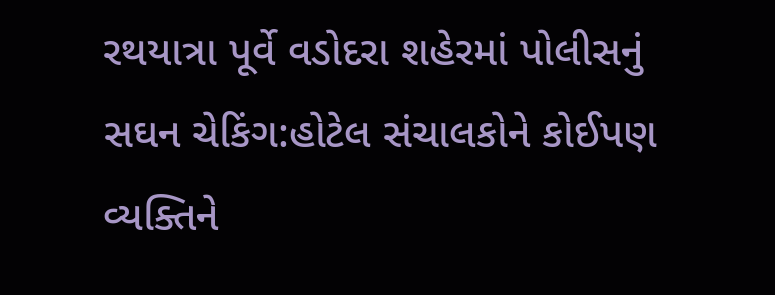રથયાત્રા પૂર્વે વડોદરા શહેરમાં પોલીસનું સઘન ચેકિંગ:હોટેલ સંચાલકોને કોઈપણ વ્યક્તિને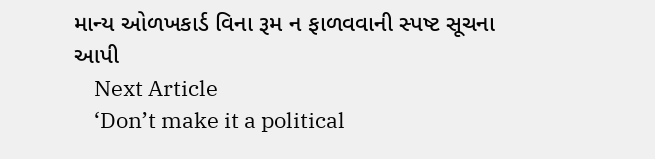માન્ય ઓળખકાર્ડ વિના રૂમ ન ફાળવવાની સ્પષ્ટ સૂચના આપી
    Next Article
    ‘Don’t make it a political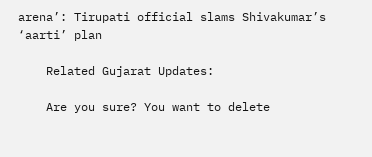arena’: Tirupati official slams Shivakumar’s ‘aarti’ plan

    Related Gujarat Updates:

    Are you sure? You want to delete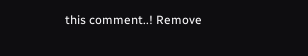this comment..! Remove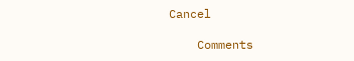Cancel

    Comments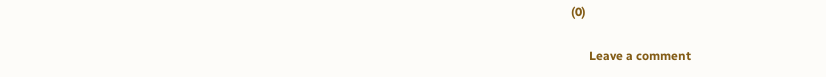(0)

      Leave a comment